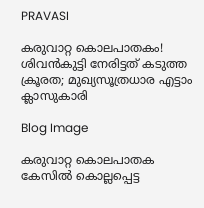PRAVASI

കരുവാറ്റ കൊലപാതകം! ശിവൻകുട്ടി നേരിട്ടത് കടുത്ത ക്രൂരത; മുഖ്യസൂത്രധാര എട്ടാം ക്ലാസുകാരി

Blog Image

കരുവാറ്റ കൊലപാതക കേസിൽ കൊല്ലപ്പെട്ട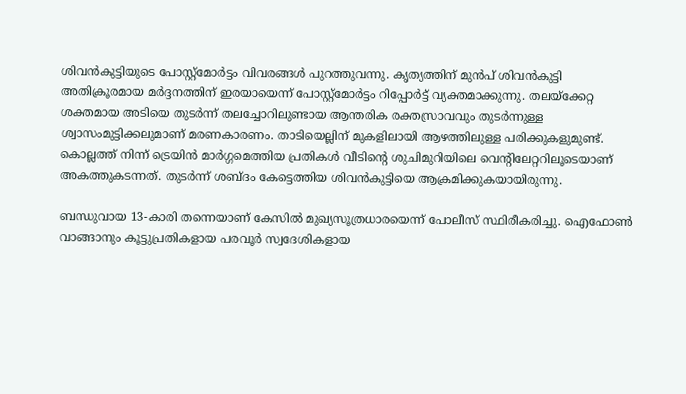ശിവൻകുട്ടിയുടെ പോസ്റ്റ്‌മോർട്ടം വിവരങ്ങൾ പുറത്തുവന്നു. കൃത്യത്തിന് മുൻപ് ശിവൻകുട്ടി അതിക്രൂരമായ മർദ്ദനത്തിന് ഇരയായെന്ന് പോസ്റ്റ്‌മോർട്ടം റിപ്പോർട്ട് വ്യക്തമാക്കുന്നു. തലയ്ക്കേറ്റ ശക്തമായ അടിയെ തുടർന്ന് തലച്ചോറിലുണ്ടായ ആന്തരിക രക്തസ്രാവവും തുടർന്നുള്ള ശ്വാസംമുട്ടിക്കലുമാണ് മരണകാരണം. താടിയെല്ലിന് മുകളിലായി ആഴത്തിലുള്ള പരിക്കുകളുമുണ്ട്. കൊല്ലത്ത് നിന്ന് ട്രെയിൻ മാർഗ്ഗമെത്തിയ പ്രതികൾ വീടിന്റെ ശുചിമുറിയിലെ വെന്റിലേറ്ററിലൂടെയാണ് അകത്തുകടന്നത്. തുടർന്ന് ശബ്ദം കേട്ടെത്തിയ ശിവൻകുട്ടിയെ ആക്രമിക്കുകയായിരുന്നു.

ബന്ധുവായ 13-കാരി തന്നെയാണ് കേസിൽ മുഖ്യസൂത്രധാരയെന്ന് പോലീസ് സ്ഥിരീകരിച്ചു. ഐഫോൺ വാങ്ങാനും കൂട്ടുപ്രതികളായ പരവൂർ സ്വദേശികളായ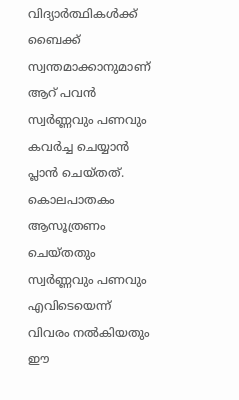വിദ്യാർത്ഥികൾക്ക് ബൈക്ക് സ്വന്തമാക്കാനുമാണ് ആറ് പവൻ സ്വർണ്ണവും പണവും കവർച്ച ചെയ്യാൻ പ്ലാൻ ചെയ്തത്. കൊലപാതകം ആസൂത്രണം ചെയ്തതും സ്വർണ്ണവും പണവും എവിടെയെന്ന് വിവരം നൽകിയതും ഈ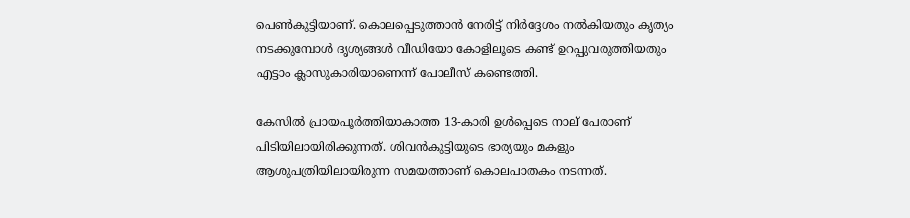പെൺകുട്ടിയാണ്. കൊലപ്പെടുത്താൻ നേരിട്ട് നിർദ്ദേശം നൽകിയതും കൃത്യം നടക്കുമ്പോൾ ദൃശ്യങ്ങൾ വീഡിയോ കോളിലൂടെ കണ്ട് ഉറപ്പുവരുത്തിയതും എട്ടാം ക്ലാസുകാരിയാണെന്ന് പോലീസ് കണ്ടെത്തി.

കേസിൽ പ്രായപൂർത്തിയാകാത്ത 13-കാരി ഉൾപ്പെടെ നാല് പേരാണ് പിടിയിലായിരിക്കുന്നത്. ശിവൻകുട്ടിയുടെ ഭാര്യയും മകളും ആശുപത്രിയിലായിരുന്ന സമയത്താണ് കൊലപാതകം നടന്നത്.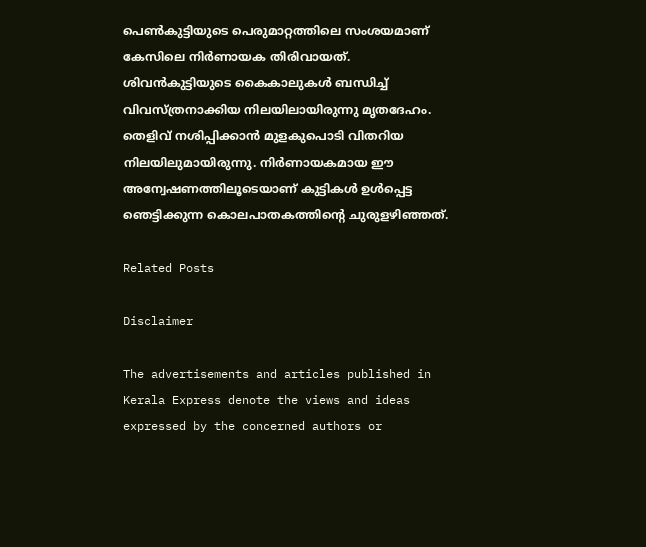പെൺകുട്ടിയുടെ പെരുമാറ്റത്തിലെ സംശയമാണ് കേസിലെ നിർണായക തിരിവായത്. ശിവൻകുട്ടിയുടെ കൈകാലുകൾ ബന്ധിച്ച് വിവസ്ത്രനാക്കിയ നിലയിലായിരുന്നു മൃതദേഹം. തെളിവ് നശിപ്പിക്കാൻ മുളകുപൊടി വിതറിയ നിലയിലുമായിരുന്നു. നിർണായകമായ ഈ അന്വേഷണത്തിലൂടെയാണ് കുട്ടികൾ ഉൾപ്പെട്ട ഞെട്ടിക്കുന്ന കൊലപാതകത്തിന്റെ ചുരുളഴിഞ്ഞത്.

Related Posts

Disclaimer

The advertisements and articles published in Kerala Express denote the views and ideas expressed by the concerned authors or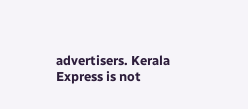advertisers. Kerala Express is not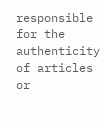responsible for the authenticity of articles or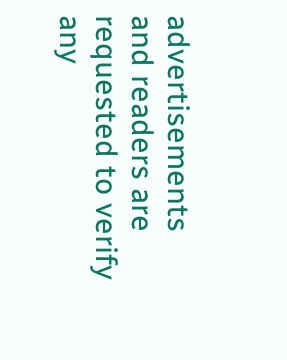advertisements and readers are requested to verify any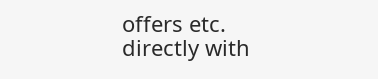offers etc. directly with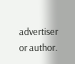advertiser or author.